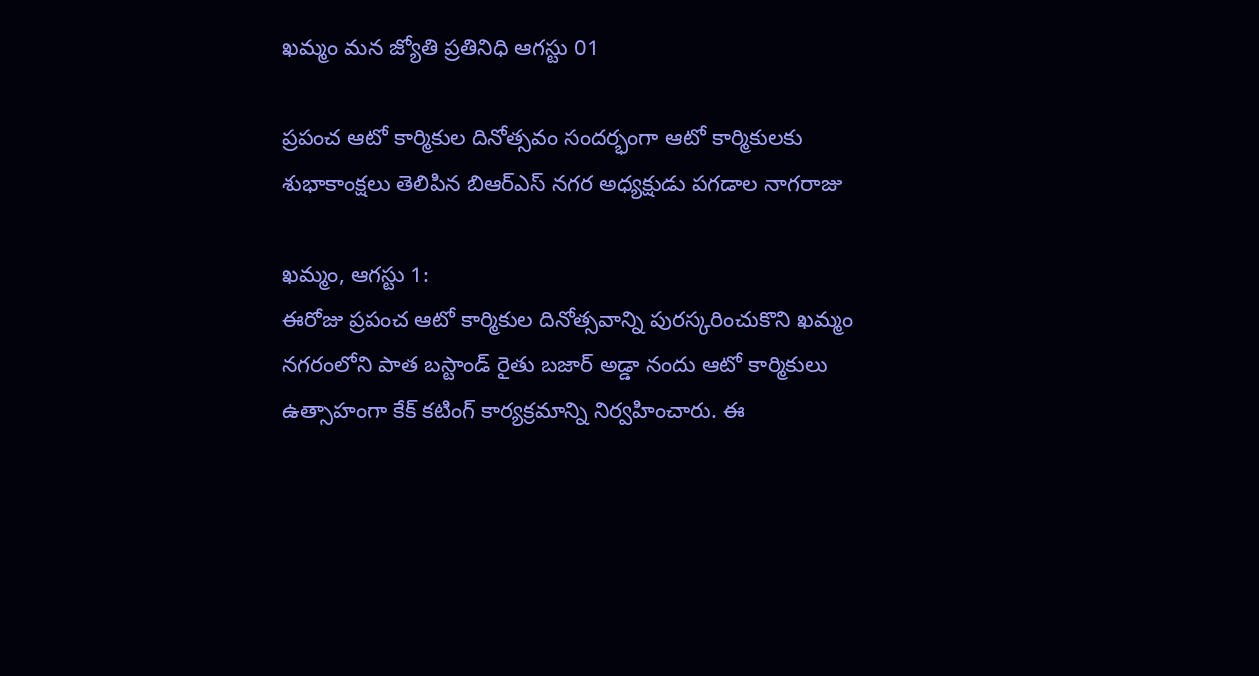ఖమ్మం మన జ్యోతి ప్రతినిధి ఆగస్టు 01

ప్రపంచ ఆటో కార్మికుల దినోత్సవం సందర్భంగా ఆటో కార్మికులకు శుభాకాంక్షలు తెలిపిన బిఆర్ఎస్ నగర అధ్యక్షుడు పగడాల నాగరాజు

ఖమ్మం, ఆగస్టు 1:
ఈరోజు ప్రపంచ ఆటో కార్మికుల దినోత్సవాన్ని పురస్కరించుకొని ఖమ్మం నగరంలోని పాత బస్టాండ్ రైతు బజార్ అడ్డా నందు ఆటో కార్మికులు ఉత్సాహంగా కేక్ కటింగ్ కార్యక్రమాన్ని నిర్వహించారు. ఈ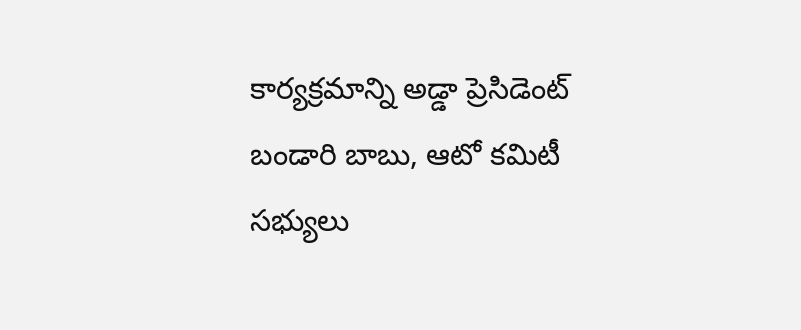కార్యక్రమాన్ని అడ్డా ప్రెసిడెంట్ బండారి బాబు, ఆటో కమిటీ సభ్యులు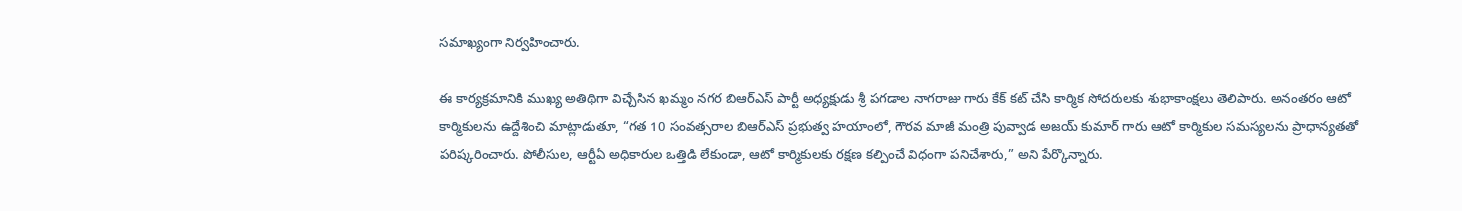సమాఖ్యంగా నిర్వహించారు.

ఈ కార్యక్రమానికి ముఖ్య అతిథిగా విచ్చేసిన ఖమ్మం నగర బిఆర్ఎస్ పార్టీ అధ్యక్షుడు శ్రీ పగడాల నాగరాజు గారు కేక్ కట్ చేసి కార్మిక సోదరులకు శుభాకాంక్షలు తెలిపారు. అనంతరం ఆటో కార్మికులను ఉద్దేశించి మాట్లాడుతూ, “గత 10 సంవత్సరాల బిఆర్ఎస్ ప్రభుత్వ హయాంలో, గౌరవ మాజీ మంత్రి పువ్వాడ అజయ్ కుమార్ గారు ఆటో కార్మికుల సమస్యలను ప్రాధాన్యతతో పరిష్కరించారు. పోలీసుల, ఆర్టీఏ అధికారుల ఒత్తిడి లేకుండా, ఆటో కార్మికులకు రక్షణ కల్పించే విధంగా పనిచేశారు,” అని పేర్కొన్నారు.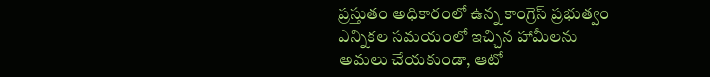ప్రస్తుతం అధికారంలో ఉన్న కాంగ్రెస్ ప్రభుత్వం ఎన్నికల సమయంలో ఇచ్చిన హామీలను అమలు చేయకుండా, ఆటో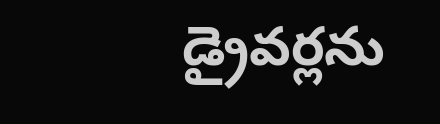డ్రైవర్లను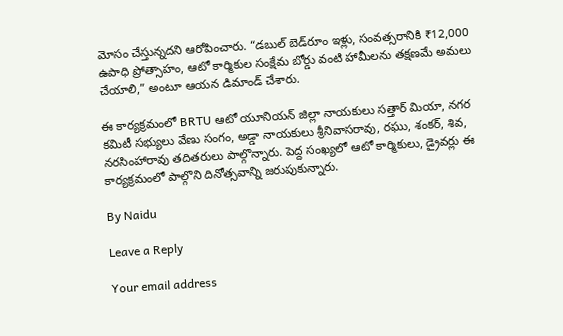మోసం చేస్తున్నదని ఆరోపించారు. “డబుల్ బెడ్‌రూం ఇళ్లు, సంవత్సరానికి ₹12,000 ఉపాధి ప్రోత్సాహం, ఆటో కార్మికుల సంక్షేమ బోర్డు వంటి హామీలను తక్షణమే అమలు చేయాలి,” అంటూ ఆయన డిమాండ్ చేశారు.

ఈ కార్యక్రమంలో BRTU ఆటో యూనియన్ జిల్లా నాయకులు సత్తార్ మియా, నగర కమిటీ సభ్యులు వేణు సంగం, అడ్డా నాయకులు శ్రీనివాసరావు, రఘు, శంకర్, శివ, నరసింహారావు తదితరులు పాల్గొన్నారు. పెద్ద సంఖ్యలో ఆటో కార్మికులు, డ్రైవర్లు ఈ కార్యక్రమంలో పాల్గొని దినోత్సవాన్ని జరుపుకున్నారు.

By Naidu

Leave a Reply

Your email address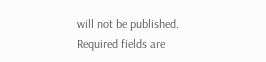will not be published. Required fields are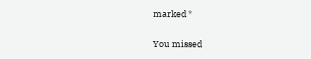marked *

You missed